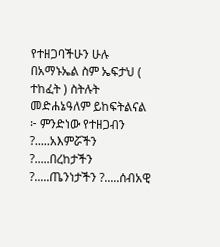የተዘጋባችሁን ሁሉ በአማኑኤል ስም ኤፍታህ ( ተከፈት ) ስትሉት መድሐኔዓለም ይከፍትልናል ፦ ምንድነው የተዘጋብን ?.....አእምሯችን ?.....በረከታችን ?.....ጤንነታችን ?.....ሰብአዊ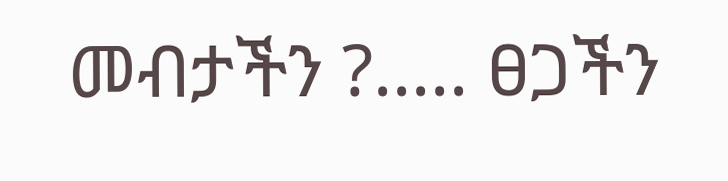መብታችን ?..... ፀጋችን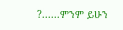?......ምንም ይሁን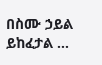በስሙ ኃይል ይከፈታል ...